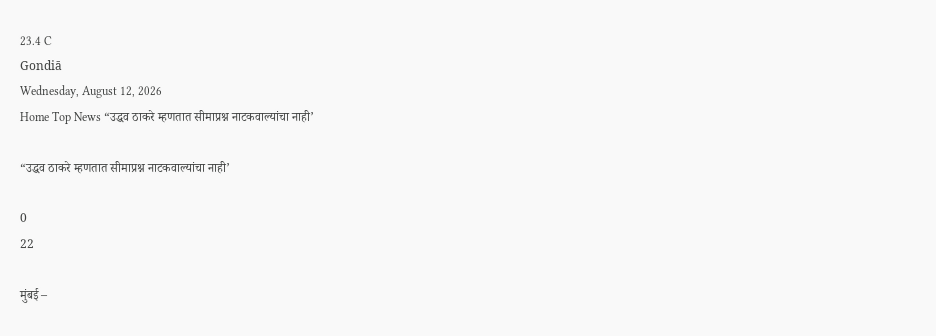23.4 C
Gondiā
Wednesday, August 12, 2026
Home Top News “उद्धव ठाकरे म्हणतात सीमाप्रश्न नाटकवाल्यांचा नाही’

“उद्धव ठाकरे म्हणतात सीमाप्रश्न नाटकवाल्यांचा नाही’

0
22

मुंबई –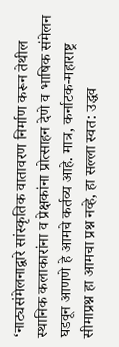‘नाट्यसंमेलनाद्वारे सांस्कृतिक वातावरण निर्माण करून तेथील स्थानिक कलाकारांना व प्रेक्षकांना प्रोत्साहन देणे व भाषिक संमेलन घडवून आणणे हे आमचे कर्तव्य आहे. मात्र, कर्नाटक-महाराष्ट्र सीमाप्रश्न हा आमचा प्रश्न नव्हे, हा सल्ला स्वत: उद्धव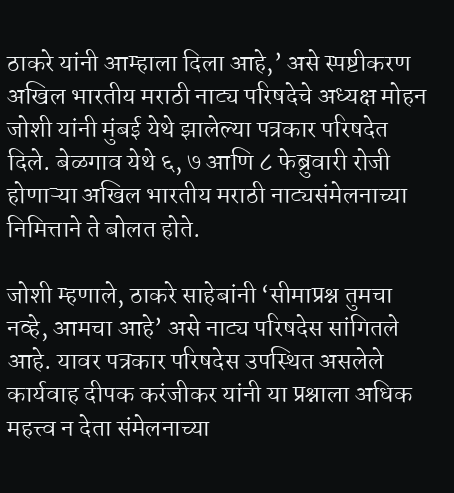ठाकरे यांनी आम्हाला दिला आहे,’ असे स्पष्टीकरण अखिल भारतीय मराठी नाट्य परिषदेचे अध्यक्ष मोहन जोशी यांनी मुंबई येथे झालेल्या पत्रकार परिषदेत दिले. बेळगाव येथे ६, ७ आणि ८ फेब्रुवारी रोजी होणाऱ्या अखिल भारतीय मराठी नाट्यसंमेलनाच्या निमित्ताने ते बोलत होते.

जोशी म्हणाले, ठाकरे साहेबांनी ‘सीमाप्रश्न तुमचा नव्हे, आमचा आहे’ असे नाट्य परिषदेस सांगितले आहे. यावर पत्रकार परिषदेस उपस्थित असलेले कार्यवाह दीपक करंजीकर यांनी या प्रश्नाला अधिक महत्त्व न देता संमेलनाच्या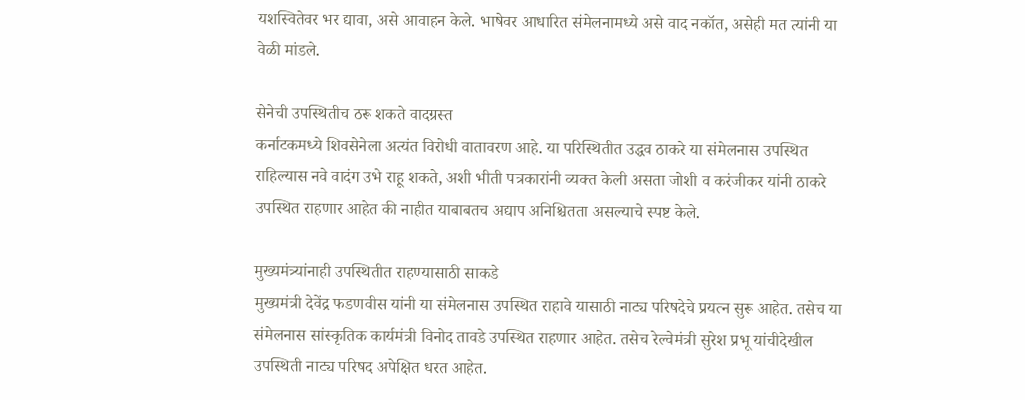यशस्वितेवर भर द्यावा, असे आवाहन केले. भाषेवर आधारित संमेलनामध्ये असे वाद नकॉत, असेही मत त्यांनी या वेळी मांडले.

सेनेची उपस्थितीच ठरू शकते वादग्रस्त
कर्नाटकमध्ये शिवसेनेला अत्यंत विरोधी वातावरण आहे. या परिस्थितीत उद्धव ठाकरे या संमेलनास उपस्थित राहिल्यास नवे वादंग उभे राहू शकते, अशी भीती पत्रकारांनी व्यक्त केली असता जोशी व करंजीकर यांनी ठाकरे उपस्थित राहणार आहेत की नाहीत याबाबतच अद्याप अनिश्चितता असल्याचे स्पष्ट केले.

मुख्यमंत्र्यांनाही उपस्थितीत राहण्यासाठी साकडे
मुख्यमंत्री देवेंद्र फडणवीस यांनी या संमेलनास उपस्थित राहावे यासाठी नाट्य परिषदेचे प्रयत्न सुरू आहेत. तसेच या संमेलनास सांस्कृतिक कार्यमंत्री विनोद तावडे उपस्थित राहणार आहेत. तसेच रेल्वेमंत्री सुरेश प्रभू यांचीदेखील उपस्थिती नाट्य परिषद अपेक्षित धरत आहेत.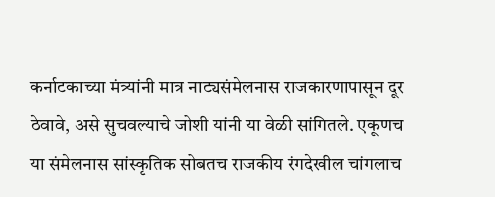कर्नाटकाच्या मंत्र्यांनी मात्र नाट्यसंमेलनास राजकारणापासून दूर ठेवावे, असे सुचवल्याचे जोशी यांनी या वेळी सांगितले. एकूणच या संमेलनास सांस्कृतिक सोबतच राजकीय रंगदेखील चांगलाच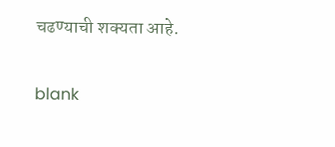चढण्याची शक्यता आहे.

blank